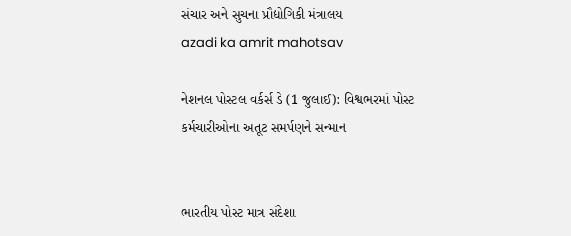સંચાર અને સુચના પ્રૌદ્યોગિકી મંત્રાલય
azadi ka amrit mahotsav

નેશનલ પોસ્ટલ વર્કર્સ ડે (1 જુલાઈ): વિશ્વભરમાં પોસ્ટ કર્મચારીઓના અતૂટ સમર્પણને સન્માન


ભારતીય પોસ્ટ માત્ર સંદેશા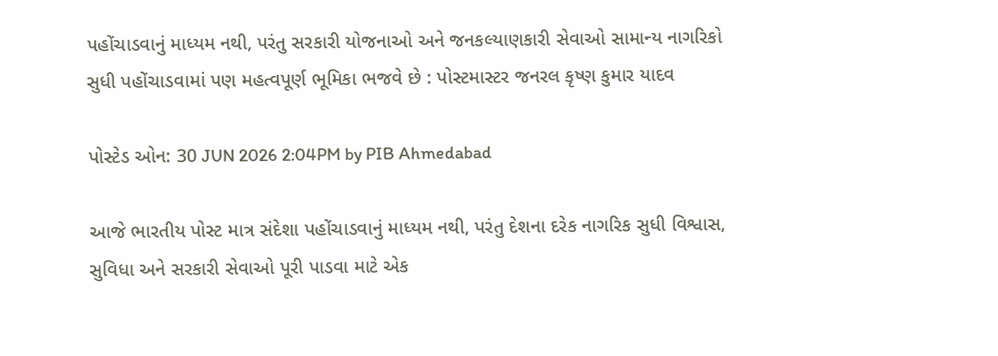પહોંચાડવાનું માધ્યમ નથી, પરંતુ સરકારી યોજનાઓ અને જનકલ્યાણકારી સેવાઓ સામાન્ય નાગરિકો સુધી પહોંચાડવામાં પણ મહત્વપૂર્ણ ભૂમિકા ભજવે છે : પોસ્ટમાસ્ટર જનરલ કૃષ્ણ કુમાર યાદવ

પોસ્ટેડ ઓન: 30 JUN 2026 2:04PM by PIB Ahmedabad

આજે ભારતીય પોસ્ટ માત્ર સંદેશા પહોંચાડવાનું માધ્યમ નથી, પરંતુ દેશના દરેક નાગરિક સુધી વિશ્વાસ, સુવિધા અને સરકારી સેવાઓ પૂરી પાડવા માટે એક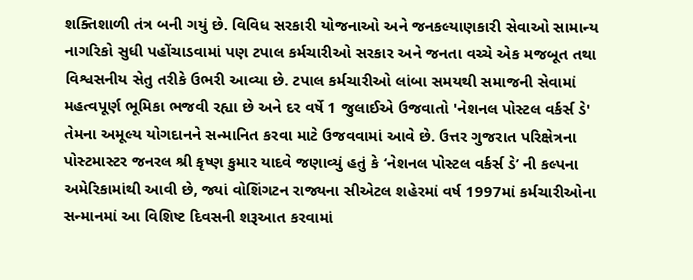શક્તિશાળી તંત્ર બની ગયું છે. વિવિધ સરકારી યોજનાઓ અને જનકલ્યાણકારી સેવાઓ સામાન્ય નાગરિકો સુધી પહોંચાડવામાં પણ ટપાલ કર્મચારીઓ સરકાર અને જનતા વચ્ચે એક મજબૂત તથા વિશ્વસનીય સેતુ તરીકે ઉભરી આવ્યા છે. ટપાલ કર્મચારીઓ લાંબા સમયથી સમાજની સેવામાં મહત્વપૂર્ણ ભૂમિકા ભજવી રહ્યા છે અને દર વર્ષે 1 જુલાઈએ ઉજવાતો 'નેશનલ પોસ્ટલ વર્કર્સ ડે' તેમના અમૂલ્ય યોગદાનને સન્માનિત કરવા માટે ઉજવવામાં આવે છે. ઉત્તર ગુજરાત પરિક્ષેત્રના પોસ્ટમાસ્ટર જનરલ શ્રી કૃષ્ણ કુમાર યાદવે જણાવ્યું હતું કે ‘નેશનલ પોસ્ટલ વર્કર્સ ડે’ ની કલ્પના અમેરિકામાંથી આવી છે, જ્યાં વોશિંગટન રાજ્યના સીએટલ શહેરમાં વર્ષ 1997માં કર્મચારીઓના સન્માનમાં આ વિશિષ્ટ દિવસની શરૂઆત કરવામાં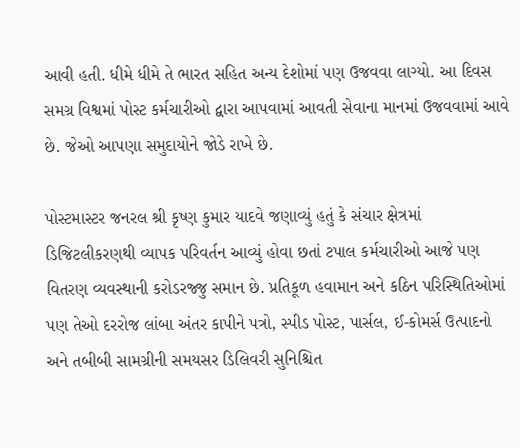આવી હતી. ધીમે ધીમે તે ભારત સહિત અન્ય દેશોમાં પણ ઉજવવા લાગ્યો. આ દિવસ સમગ્ર વિશ્વમાં પોસ્ટ કર્મચારીઓ દ્વારા આપવામાં આવતી સેવાના માનમાં ઉજવવામાં આવે છે. જેઓ આપણા સમુદાયોને જોડે રાખે છે.

પોસ્ટમાસ્ટર જનરલ શ્રી કૃષ્ણ કુમાર યાદવે જણાવ્યું હતું કે સંચાર ક્ષેત્રમાં ડિજિટલીકરણથી વ્યાપક પરિવર્તન આવ્યું હોવા છતાં ટપાલ કર્મચારીઓ આજે પણ વિતરણ વ્યવસ્થાની કરોડરજ્જુ સમાન છે. પ્રતિકૂળ હવામાન અને કઠિન પરિસ્થિતિઓમાં પણ તેઓ દરરોજ લાંબા અંતર કાપીને પત્રો, સ્પીડ પોસ્ટ, પાર્સલ, ઈ-કોમર્સ ઉત્પાદનો અને તબીબી સામગ્રીની સમયસર ડિલિવરી સુનિશ્ચિત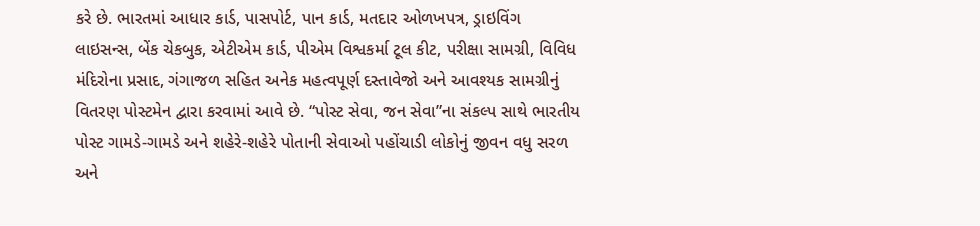કરે છે. ભારતમાં આધાર કાર્ડ, પાસપોર્ટ, પાન કાર્ડ, મતદાર ઓળખપત્ર, ડ્રાઇવિંગ લાઇસન્સ, બેંક ચેકબુક, એટીએમ કાર્ડ, પીએમ વિશ્વકર્મા ટૂલ કીટ, પરીક્ષા સામગ્રી, વિવિધ મંદિરોના પ્રસાદ, ગંગાજળ સહિત અનેક મહત્વપૂર્ણ દસ્તાવેજો અને આવશ્યક સામગ્રીનું વિતરણ પોસ્ટમેન દ્વારા કરવામાં આવે છે. “પોસ્ટ સેવા, જન સેવા”ના સંકલ્પ સાથે ભારતીય પોસ્ટ ગામડે-ગામડે અને શહેરે-શહેરે પોતાની સેવાઓ પહોંચાડી લોકોનું જીવન વધુ સરળ અને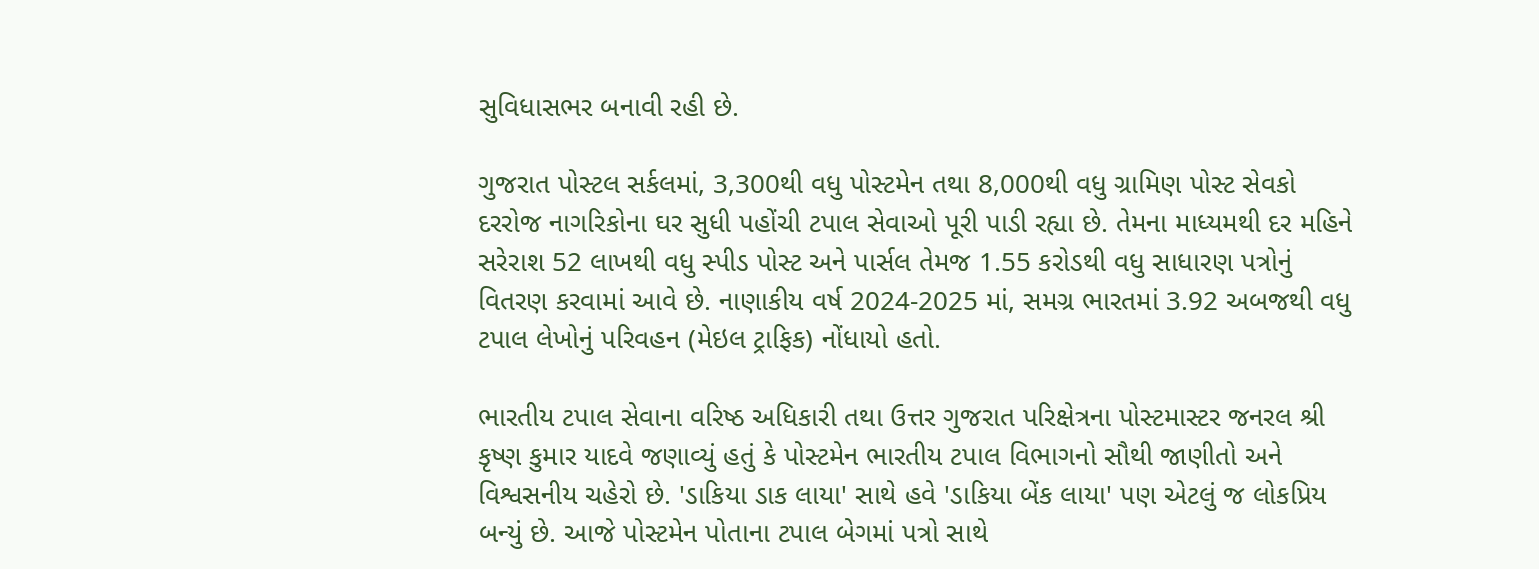સુવિધાસભર બનાવી રહી છે.

ગુજરાત પોસ્ટલ સર્કલમાં, 3,300થી વધુ પોસ્ટમેન તથા 8,000થી વધુ ગ્રામિણ પોસ્ટ સેવકો દરરોજ નાગરિકોના ઘર સુધી પહોંચી ટપાલ સેવાઓ પૂરી પાડી રહ્યા છે. તેમના માધ્યમથી દર મહિને સરેરાશ 52 લાખથી વધુ સ્પીડ પોસ્ટ અને પાર્સલ તેમજ 1.55 કરોડથી વધુ સાધારણ પત્રોનું વિતરણ કરવામાં આવે છે. નાણાકીય વર્ષ 2024-2025 માં, સમગ્ર ભારતમાં 3.92 અબજથી વધુ ટપાલ લેખોનું પરિવહન (મેઇલ ટ્રાફિક) નોંધાયો હતો.

ભારતીય ટપાલ સેવાના વરિષ્ઠ અધિકારી તથા ઉત્તર ગુજરાત પરિક્ષેત્રના પોસ્ટમાસ્ટર જનરલ શ્રી કૃષ્ણ કુમાર યાદવે જણાવ્યું હતું કે પોસ્ટમેન ભારતીય ટપાલ વિભાગનો સૌથી જાણીતો અને વિશ્વસનીય ચહેરો છે. 'ડાકિયા ડાક લાયા' સાથે હવે 'ડાકિયા બેંક લાયા' પણ એટલું જ લોકપ્રિય બન્યું છે. આજે પોસ્ટમેન પોતાના ટપાલ બેગમાં પત્રો સાથે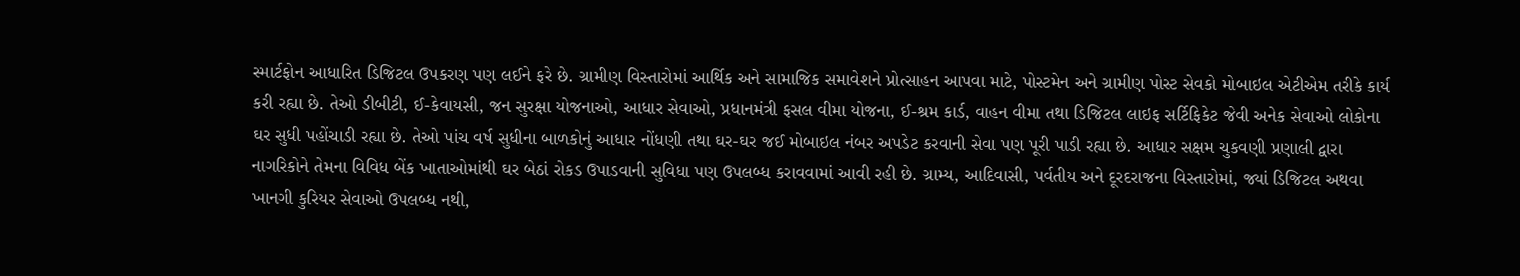સ્માર્ટફોન આધારિત ડિજિટલ ઉપકરણ પણ લઈને ફરે છે. ગ્રામીણ વિસ્તારોમાં આર્થિક અને સામાજિક સમાવેશને પ્રોત્સાહન આપવા માટે, પોસ્ટમેન અને ગ્રામીણ પોસ્ટ સેવકો મોબાઇલ એટીએમ તરીકે કાર્ય કરી રહ્યા છે. તેઓ ડીબીટી, ઈ-કેવાયસી, જન સુરક્ષા યોજનાઓ, આધાર સેવાઓ, પ્રધાનમંત્રી ફસલ વીમા યોજના, ઈ-શ્રમ કાર્ડ, વાહન વીમા તથા ડિજિટલ લાઇફ સર્ટિફિકેટ જેવી અનેક સેવાઓ લોકોના ઘર સુધી પહોંચાડી રહ્યા છે. તેઓ પાંચ વર્ષ સુધીના બાળકોનું આધાર નોંધણી તથા ઘર-ઘર જઈ મોબાઇલ નંબર અપડેટ કરવાની સેવા પણ પૂરી પાડી રહ્યા છે. આધાર સક્ષમ ચુકવણી પ્રણાલી દ્વારા નાગરિકોને તેમના વિવિધ બેંક ખાતાઓમાંથી ઘર બેઠાં રોકડ ઉપાડવાની સુવિધા પણ ઉપલબ્ધ કરાવવામાં આવી રહી છે. ગ્રામ્ય, આદિવાસી, પર્વતીય અને દૂરદરાજના વિસ્તારોમાં, જ્યાં ડિજિટલ અથવા ખાનગી કુરિયર સેવાઓ ઉપલબ્ધ નથી,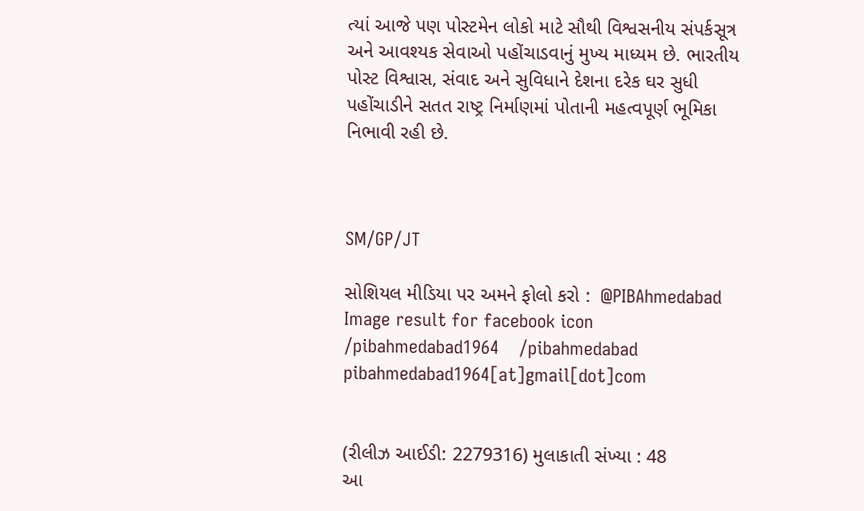ત્યાં આજે પણ પોસ્ટમેન લોકો માટે સૌથી વિશ્વસનીય સંપર્કસૂત્ર અને આવશ્યક સેવાઓ પહોંચાડવાનું મુખ્ય માધ્યમ છે. ભારતીય પોસ્ટ વિશ્વાસ, સંવાદ અને સુવિધાને દેશના દરેક ઘર સુધી પહોંચાડીને સતત રાષ્ટ્ર નિર્માણમાં પોતાની મહત્વપૂર્ણ ભૂમિકા નિભાવી રહી છે.



SM/GP/JT

સોશિયલ મીડિયા પર અમને ફોલો કરો :  @PIBAhmedabad   Image result for facebook icon /pibahmedabad1964    /pibahmedabad  pibahmedabad1964[at]gmail[dot]com


(રીલીઝ આઈડી: 2279316) મુલાકાતી સંખ્યા : 48
આ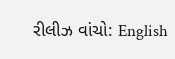રીલીઝ વાંચો: English